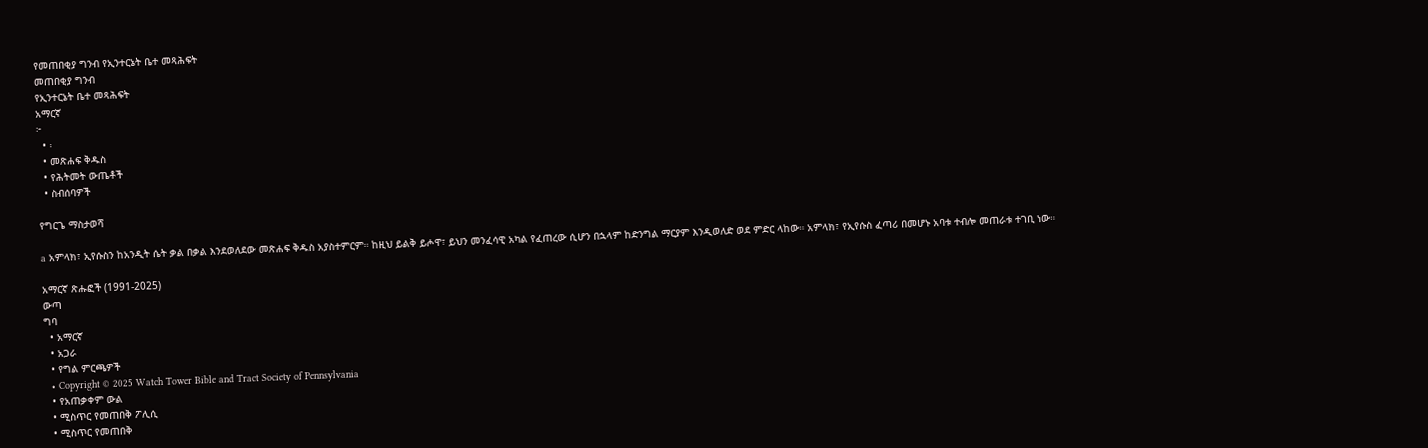የመጠበቂያ ግንብ የኢንተርኔት ቤተ መጻሕፍት
መጠበቂያ ግንብ
የኢንተርኔት ቤተ መጻሕፍት
አማርኛ
፦
  • ፡
  • መጽሐፍ ቅዱስ
  • የሕትመት ውጤቶች
  • ስብሰባዎች

የግርጌ ማስታወሻ

a አምላክ፣ ኢየሱስን ከአንዲት ሴት ቃል በቃል እንደወለደው መጽሐፍ ቅዱስ አያስተምርም። ከዚህ ይልቅ ይሖዋ፣ ይህን መንፈሳዊ አካል የፈጠረው ሲሆን በኋላም ከድንግል ማርያም እንዲወለድ ወደ ምድር ላከው። አምላክ፣ የኢየሱስ ፈጣሪ በመሆኑ አባቱ ተብሎ መጠራቱ ተገቢ ነው።

አማርኛ ጽሑፎች (1991-2025)
ውጣ
ግባ
  • አማርኛ
  • አጋራ
  • የግል ምርጫዎች
  • Copyright © 2025 Watch Tower Bible and Tract Society of Pennsylvania
  • የአጠቃቀም ውል
  • ሚስጥር የመጠበቅ ፖሊሲ
  • ሚስጥር የመጠበቅ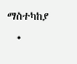ማስተካከያ
  •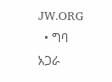JW.ORG
  • ግባ
አጋራ